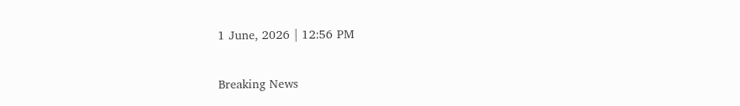1 June, 2026 | 12:56 PM

Breaking News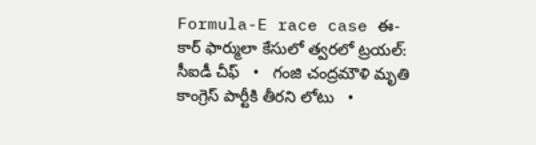Formula-E race case ఈ- కార్ ఫార్ములా కేసులో త్వరలో ట్రయల్: సీఐడీ చీఫ్   •   గంజి చంద్రమౌళి మృతి కాంగ్రెస్ పార్టీకి తీరని లోటు   •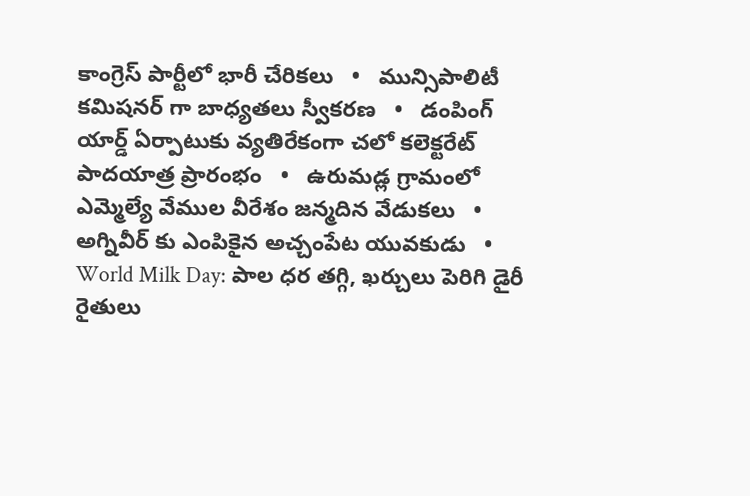కాంగ్రెస్ పార్టీలో భారీ చేరికలు   •   మున్సిపాలిటీ కమిషనర్ గా బాధ్యతలు స్వీకరణ   •   డంపింగ్ యార్డ్ ఏర్పాటుకు వ్యతిరేకంగా చలో కలెక్టరేట్ పాదయాత్ర ప్రారంభం   •   ఉరుమడ్ల గ్రామంలో ఎమ్మెల్యే వేముల వీరేశం జన్మదిన వేడుకలు   •   అగ్నివీర్ కు ఎంపికైన అచ్చంపేట యువకుడు   •   World Milk Day: పాల ధర తగ్గి, ఖర్చులు పెరిగి డైరీ రైతులు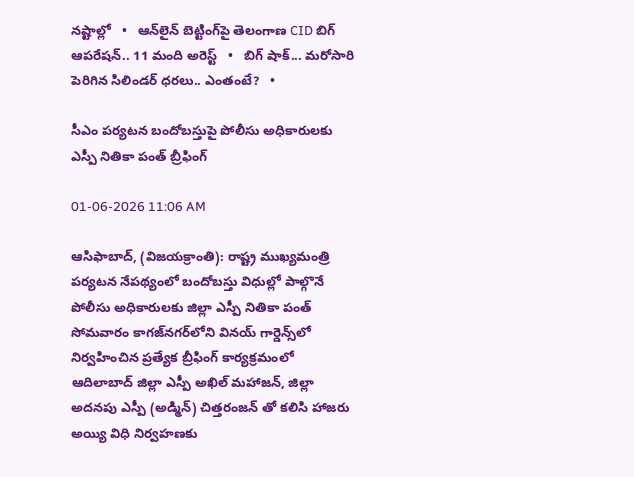నష్టాల్లో   •   ఆన్‌లైన్‌ బెట్టింగ్‌పై తెలంగాణ CID బిగ్ ఆపరేషన్.. 11 మంది అరెస్ట్   •   బిగ్ షాక్... మరోసారి పెరిగిన సిలిండర్ ధరలు.. ఎంతంటే?   •

సీఎం పర్యటన బందోబస్తుపై పోలీసు అధికారులకు ఎస్పీ నితికా పంత్ బ్రీఫింగ్

01-06-2026 11:06 AM

ఆసిఫాబాద్, (విజయక్రాంతి): రాష్ట్ర ముఖ్యమంత్రి పర్యటన నేపథ్యంలో బందోబస్తు విధుల్లో పాల్గొనే పోలీసు అధికారులకు జిల్లా ఎస్పీ నితికా పంత్ సోమవారం కాగజ్‌నగర్‌లోని వినయ్ గార్డెన్స్‌లో నిర్వహించిన ప్రత్యేక బ్రీఫింగ్ కార్యక్రమంలో ఆదిలాబాద్ జిల్లా ఎస్పీ అఖిల్ మహాజన్, జిల్లా అదనపు ఎస్పీ (అడ్మిన్) చిత్తరంజన్ తో కలిసి హాజరు అయ్యి విధి నిర్వహణకు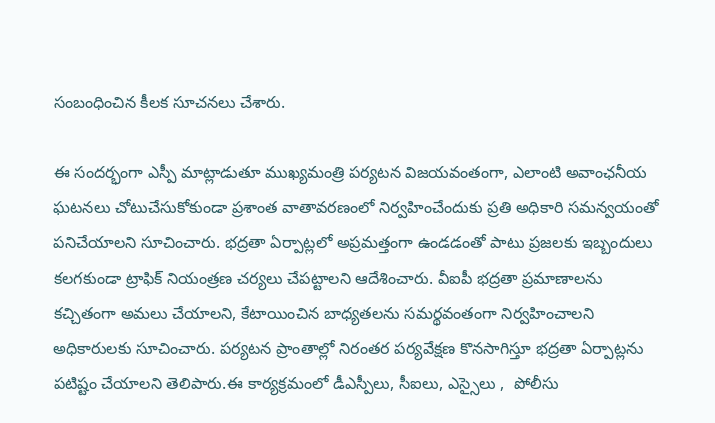సంబంధించిన కీలక సూచనలు చేశారు.

ఈ సందర్భంగా ఎస్పీ మాట్లాడుతూ ముఖ్యమంత్రి పర్యటన విజయవంతంగా, ఎలాంటి అవాంఛనీయ ఘటనలు చోటుచేసుకోకుండా ప్రశాంత వాతావరణంలో నిర్వహించేందుకు ప్రతి అధికారి సమన్వయంతో పనిచేయాలని సూచించారు. భద్రతా ఏర్పాట్లలో అప్రమత్తంగా ఉండడంతో పాటు ప్రజలకు ఇబ్బందులు కలగకుండా ట్రాఫిక్ నియంత్రణ చర్యలు చేపట్టాలని ఆదేశించారు. వీఐపీ భద్రతా ప్రమాణాలను కచ్చితంగా అమలు చేయాలని, కేటాయించిన బాధ్యతలను సమర్థవంతంగా నిర్వహించాలని అధికారులకు సూచించారు. పర్యటన ప్రాంతాల్లో నిరంతర పర్యవేక్షణ కొనసాగిస్తూ భద్రతా ఏర్పాట్లను పటిష్టం చేయాలని తెలిపారు.ఈ కార్యక్రమంలో డీఎస్పీలు, సీఐలు, ఎస్సైలు ,  పోలీసు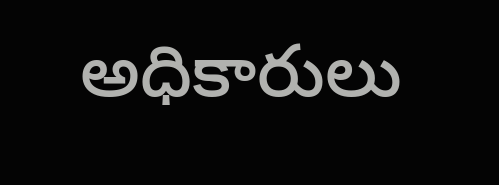అధికారులు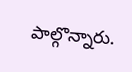పాల్గొన్నారు.